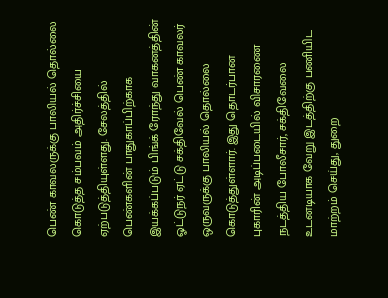பெண் காவலருக்கு பாலியல் தொல்லை கொடுத்த சம்பவம் அதிர்ச்சியை ஏற்படுத்தியுள்ளது. சேலத்தில் பெண்களின் பாதுகாப்பிற்காக இயக்கப்படும் பிங்க் ரோந்து வாகனத்தின் ஓட்டுநர் ஏட்டு சக்திவேல் பெண் காவலர் ஒருவருக்கு பாலியல் தொல்லை கொடுத்துள்ளார். இது தொடர்பான புகாரின் அடிப்படையில் விசாரணை நடத்திய போலீசார், சக்திவேலை உடனடியாக வேறு இடத்திற்கு பணியிட மாற்றம் செய்து, துறை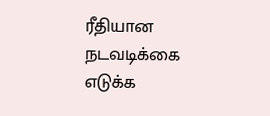ரீதியான நடவடிக்கை எடுக்க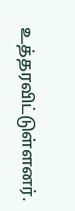உத்தரவிட்டுள்ளனர்.